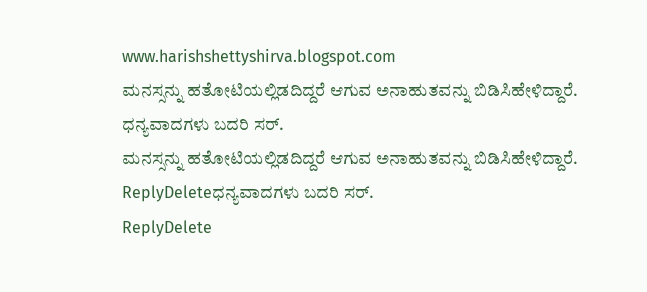www.harishshettyshirva.blogspot.com
ಮನಸ್ಸನ್ನು ಹತೋಟಿಯಲ್ಲಿಡದಿದ್ದರೆ ಆಗುವ ಅನಾಹುತವನ್ನು ಬಿಡಿಸಿಹೇಳಿದ್ದಾರೆ.
ಧನ್ಯವಾದಗಳು ಬದರಿ ಸರ್.
ಮನಸ್ಸನ್ನು ಹತೋಟಿಯಲ್ಲಿಡದಿದ್ದರೆ ಆಗುವ ಅನಾಹುತವನ್ನು ಬಿಡಿಸಿಹೇಳಿದ್ದಾರೆ.
ReplyDeleteಧನ್ಯವಾದಗಳು ಬದರಿ ಸರ್.
ReplyDelete